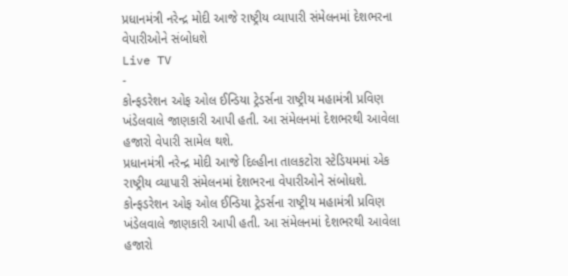પ્રધાનમંત્રી નરેન્દ્ર મોદી આજે રાષ્ટ્રીય વ્યાપારી સંમેલનમાં દેશભરના વેપારીઓને સંબોધશે
Live TV
-
કોન્ફડરેશન ઓફ ઓલ ઈન્ડિયા ટ્રેડર્સના રાષ્ટ્રીય મહામંત્રી પ્રવિણ ખંડેલવાલે જાણકારી આપી હતી. આ સંમેલનમાં દેશભરથી આવેલા હજારો વેપારી સામેલ થશે.
પ્રધાનમંત્રી નરેન્દ્ર મોદી આજે દિલ્હીના તાલકટોરા સ્ટેડિયમમાં એક રાષ્ટ્રીય વ્યાપારી સંમેલનમાં દેશભરના વેપારીઓને સંબોધશે. કોન્ફડરેશન ઓફ ઓલ ઈન્ડિયા ટ્રેડર્સના રાષ્ટ્રીય મહામંત્રી પ્રવિણ ખંડેલવાલે જાણકારી આપી હતી. આ સંમેલનમાં દેશભરથી આવેલા હજારો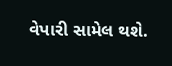વેપારી સામેલ થશે.